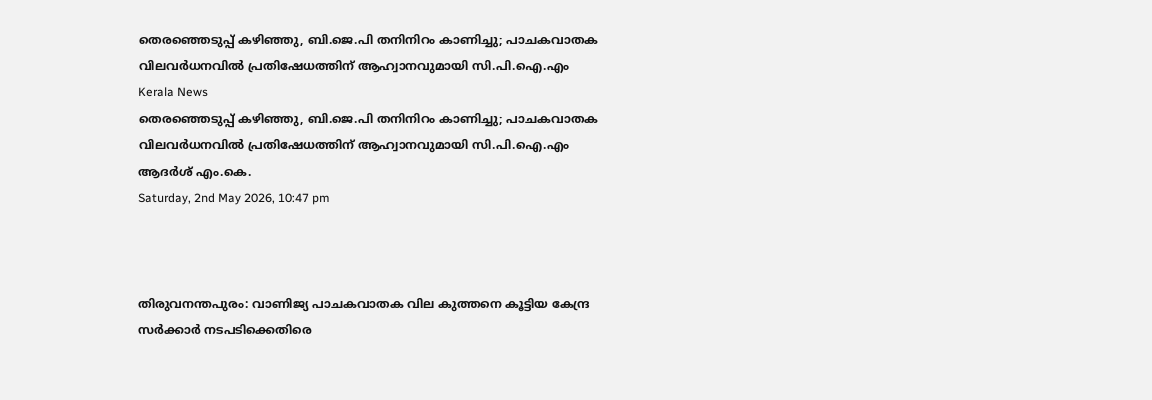തെരഞ്ഞെടുപ്പ് കഴിഞ്ഞു, ബി.ജെ.പി തനിനിറം കാണിച്ചു; പാചകവാതക വിലവര്‍ധനവില്‍ പ്രതിഷേധത്തിന് ആഹ്വാനവുമായി സി.പി.ഐ.എം
Kerala News
തെരഞ്ഞെടുപ്പ് കഴിഞ്ഞു, ബി.ജെ.പി തനിനിറം കാണിച്ചു; പാചകവാതക വിലവര്‍ധനവില്‍ പ്രതിഷേധത്തിന് ആഹ്വാനവുമായി സി.പി.ഐ.എം
ആദര്‍ശ് എം.കെ.
Saturday, 2nd May 2026, 10:47 pm



തിരുവനന്തപുരം: വാണിജ്യ പാചകവാതക വില കുത്തനെ കൂട്ടിയ കേന്ദ്ര സര്‍ക്കാര്‍ നടപടിക്കെതിരെ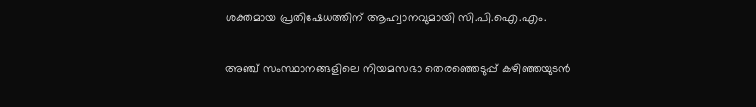ശക്തമായ പ്രതിഷേധത്തിന് ആഹ്വാനവുമായി സി.പി.ഐ.എം.

അഞ്ച് സംസ്ഥാനങ്ങളിലെ നിയമസഭാ തെരഞ്ഞെടുപ്പ് കഴിഞ്ഞയുടന്‍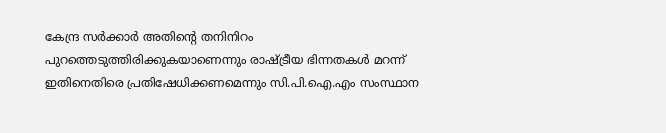കേന്ദ്ര സര്‍ക്കാര്‍ അതിന്റെ തനിനിറം പുറത്തെടുത്തിരിക്കുകയാണെന്നും രാഷ്ട്രീയ ഭിന്നതകള്‍ മറന്ന് ഇതിനെതിരെ പ്രതിഷേധിക്കണമെന്നും സി.പി.ഐ.എം സംസ്ഥാന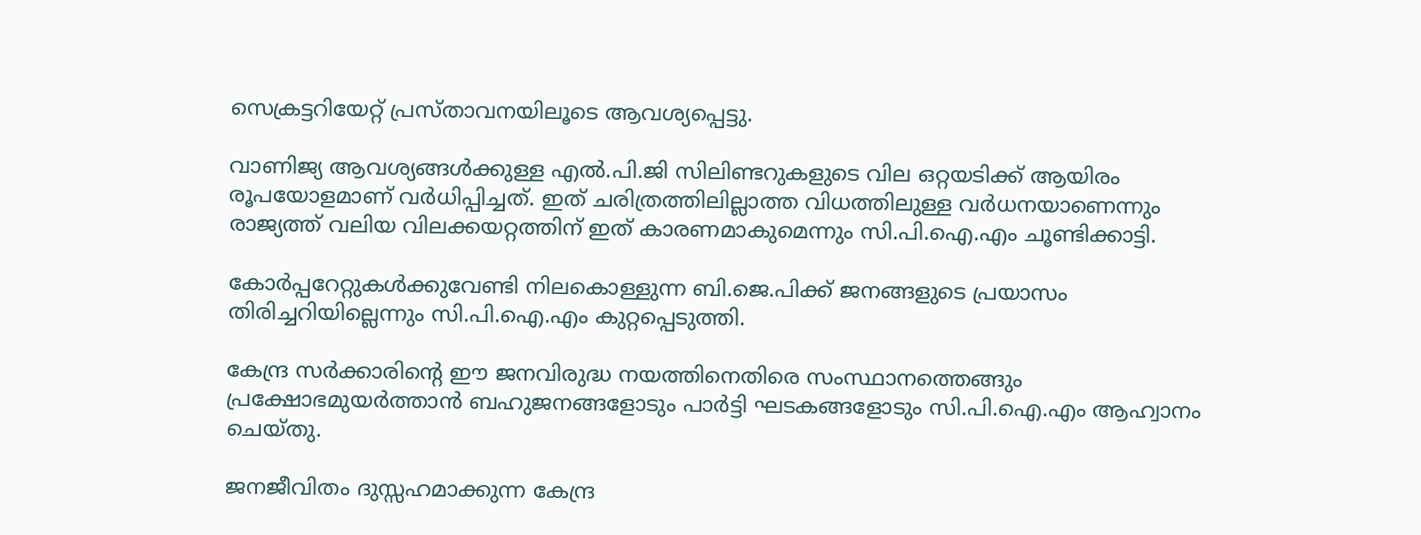സെക്രട്ടറിയേറ്റ് പ്രസ്താവനയിലൂടെ ആവശ്യപ്പെട്ടു.

വാണിജ്യ ആവശ്യങ്ങള്‍ക്കുള്ള എല്‍.പി.ജി സിലിണ്ടറുകളുടെ വില ഒറ്റയടിക്ക് ആയിരം രൂപയോളമാണ് വര്‍ധിപ്പിച്ചത്. ഇത് ചരിത്രത്തിലില്ലാത്ത വിധത്തിലുള്ള വര്‍ധനയാണെന്നും രാജ്യത്ത് വലിയ വിലക്കയറ്റത്തിന് ഇത് കാരണമാകുമെന്നും സി.പി.ഐ.എം ചൂണ്ടിക്കാട്ടി.

കോര്‍പ്പറേറ്റുകള്‍ക്കുവേണ്ടി നിലകൊള്ളുന്ന ബി.ജെ.പിക്ക് ജനങ്ങളുടെ പ്രയാസം തിരിച്ചറിയില്ലെന്നും സി.പി.ഐ.എം കുറ്റപ്പെടുത്തി.

കേന്ദ്ര സര്‍ക്കാരിന്റെ ഈ ജനവിരുദ്ധ നയത്തിനെതിരെ സംസ്ഥാനത്തെങ്ങും പ്രക്ഷോഭമുയര്‍ത്താന്‍ ബഹുജനങ്ങളോടും പാര്‍ട്ടി ഘടകങ്ങളോടും സി.പി.ഐ.എം ആഹ്വാനം ചെയ്തു.

ജനജീവിതം ദുസ്സഹമാക്കുന്ന കേന്ദ്ര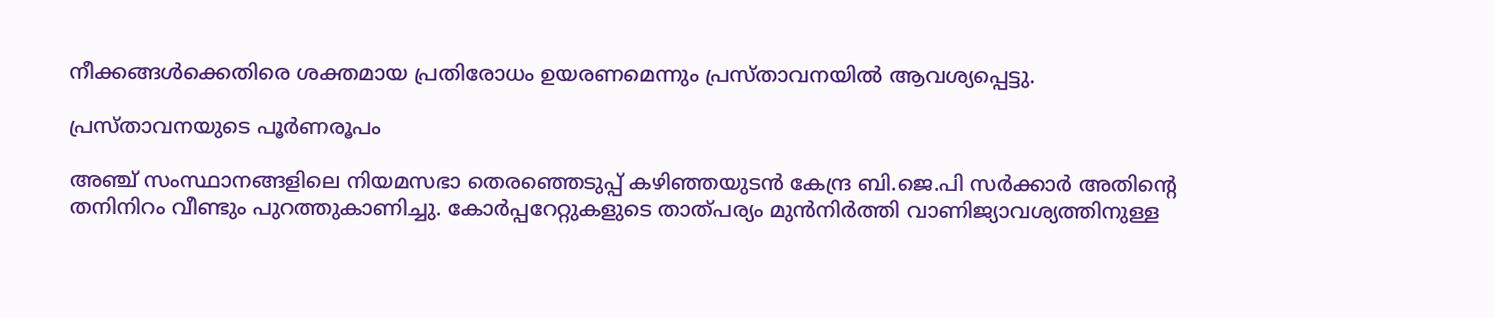നീക്കങ്ങള്‍ക്കെതിരെ ശക്തമായ പ്രതിരോധം ഉയരണമെന്നും പ്രസ്താവനയില്‍ ആവശ്യപ്പെട്ടു.

പ്രസ്താവനയുടെ പൂര്‍ണരൂപം

അഞ്ച് സംസ്ഥാനങ്ങളിലെ നിയമസഭാ തെരഞ്ഞെടുപ്പ് കഴിഞ്ഞയുടന്‍ കേന്ദ്ര ബി.ജെ.പി സര്‍ക്കാര്‍ അതിന്റെ തനിനിറം വീണ്ടും പുറത്തുകാണിച്ചു. കോര്‍പ്പറേറ്റുകളുടെ താത്പര്യം മുന്‍നിര്‍ത്തി വാണിജ്യാവശ്യത്തിനുള്ള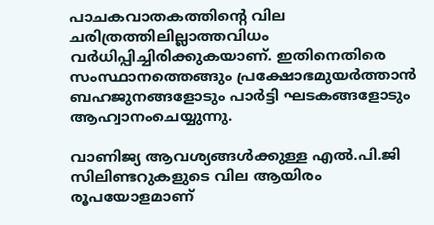പാചകവാതകത്തിന്റെ വില ചരിത്രത്തിലില്ലാത്തവിധം വര്‍ധിപ്പിച്ചിരിക്കുകയാണ്. ഇതിനെതിരെ സംസ്ഥാനത്തെങ്ങും പ്രക്ഷോഭമുയര്‍ത്താന്‍ ബഹജുനങ്ങളോടും പാര്‍ട്ടി ഘടകങ്ങളോടും ആഹ്വാനംചെയ്യുന്നു.

വാണിജ്യ ആവശ്യങ്ങള്‍ക്കുള്ള എല്‍.പി.ജി സിലിണ്ടറുകളുടെ വില ആയിരം രൂപയോളമാണ്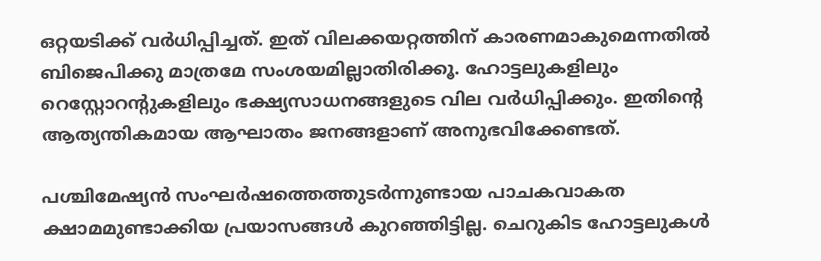ഒറ്റയടിക്ക് വര്‍ധിപ്പിച്ചത്. ഇത് വിലക്കയറ്റത്തിന് കാരണമാകുമെന്നതില്‍ ബിജെപിക്കു മാത്രമേ സംശയമില്ലാതിരിക്കൂ. ഹോട്ടലുകളിലും റെസ്റ്റോറന്റുകളിലും ഭക്ഷ്യസാധനങ്ങളുടെ വില വര്‍ധിപ്പിക്കും. ഇതിന്റെ ആത്യന്തികമായ ആഘാതം ജനങ്ങളാണ് അനുഭവിക്കേണ്ടത്.

പശ്ചിമേഷ്യന്‍ സംഘര്‍ഷത്തെത്തുടര്‍ന്നുണ്ടായ പാചകവാകത ക്ഷാമമുണ്ടാക്കിയ പ്രയാസങ്ങള്‍ കുറഞ്ഞിട്ടില്ല. ചെറുകിട ഹോട്ടലുകള്‍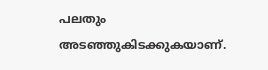പലതും അടഞ്ഞുകിടക്കുകയാണ്.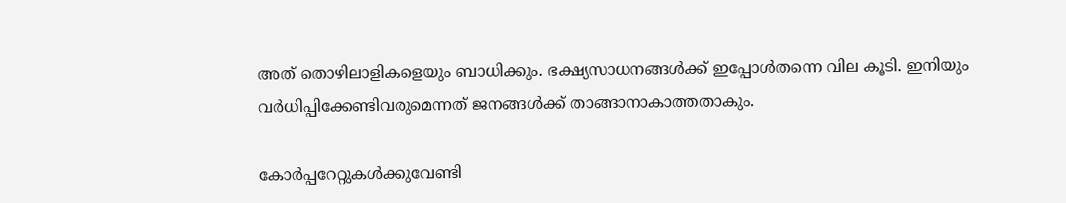അത് തൊഴിലാളികളെയും ബാധിക്കും. ഭക്ഷ്യസാധനങ്ങള്‍ക്ക് ഇപ്പോള്‍തന്നെ വില കൂടി. ഇനിയും വര്‍ധിപ്പിക്കേണ്ടിവരുമെന്നത് ജനങ്ങള്‍ക്ക് താങ്ങാനാകാത്തതാകും.

കോര്‍പ്പറേറ്റുകള്‍ക്കുവേണ്ടി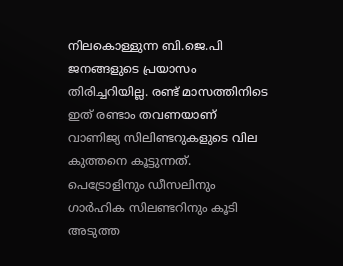നിലകൊള്ളുന്ന ബി.ജെ.പി ജനങ്ങളുടെ പ്രയാസം തിരിച്ചറിയില്ല. രണ്ട് മാസത്തിനിടെ ഇത് രണ്ടാം തവണയാണ് വാണിജ്യ സിലിണ്ടറുകളുടെ വില കുത്തനെ കൂട്ടുന്നത്. പെട്രോളിനും ഡീസലിനും ഗാര്‍ഹിക സിലണ്ടറിനും കൂടി അടുത്ത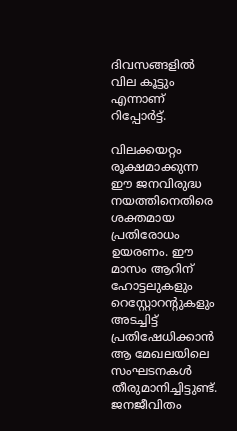ദിവസങ്ങളില്‍ വില കൂട്ടും എന്നാണ് റിപ്പോര്‍ട്ട്.

വിലക്കയറ്റം രൂക്ഷമാക്കുന്ന ഈ ജനവിരുദ്ധ നയത്തിനെതിരെ ശക്തമായ പ്രതിരോധം ഉയരണം. ഈ മാസം ആറിന് ഹോട്ടലുകളും റെസ്റ്റോറന്റുകളും അടച്ചിട്ട് പ്രതിഷേധിക്കാന്‍ ആ മേഖലയിലെ സംഘടനകള്‍ തീരുമാനിച്ചിട്ടുണ്ട്. ജനജീവിതം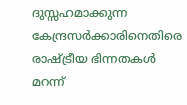ദുസ്സഹമാക്കുന്ന കേന്ദ്രസര്‍ക്കാരിനെതിരെ രാഷ്ട്രീയ ഭിന്നതകള്‍ മറന്ന്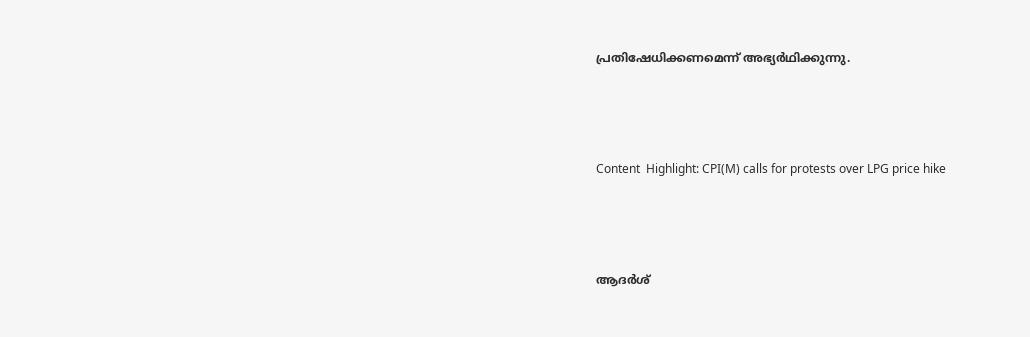പ്രതിഷേധിക്കണമെന്ന് അഭ്യര്‍ഥിക്കുന്നു.



Content  Highlight: CPI(M) calls for protests over LPG price hike



ആദര്‍ശ്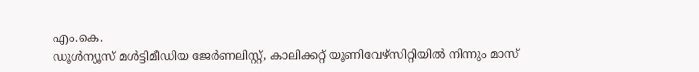എം.കെ.
ഡൂള്‍ന്യൂസ് മള്‍ട്ടിമീഡിയ ജേര്‍ണലിസ്റ്റ്, കാലിക്കറ്റ് യൂണിവേഴ്സിറ്റിയില്‍ നിന്നും മാസ്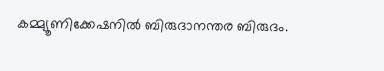കമ്മ്യൂണിക്കേഷനില്‍ ബിരുദാനന്തര ബിരുദം.